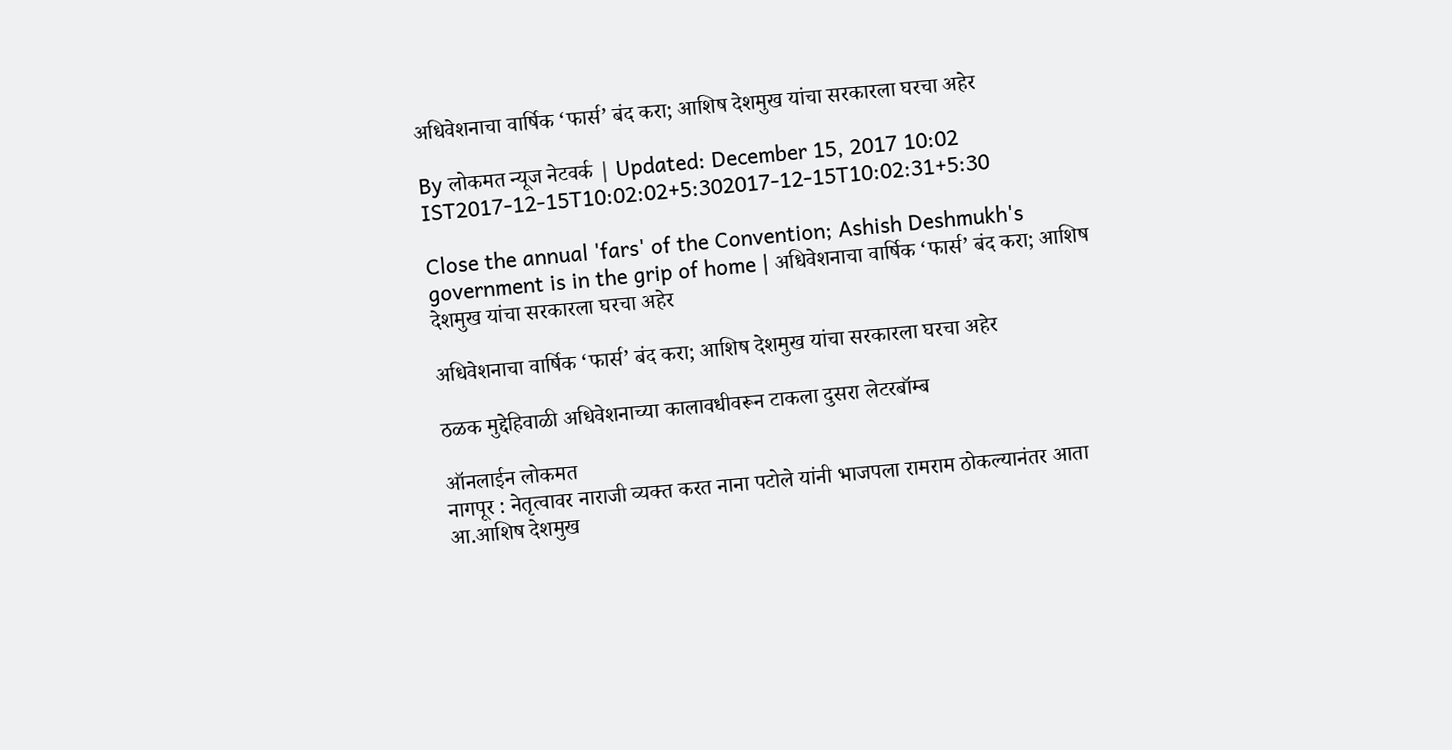अधिवेशनाचा वार्षिक ‘फार्स’ बंद करा; आशिष देशमुख यांचा सरकारला घरचा अहेर

By लोकमत न्यूज नेटवर्क | Updated: December 15, 2017 10:02 IST2017-12-15T10:02:02+5:302017-12-15T10:02:31+5:30

Close the annual 'fars' of the Convention; Ashish Deshmukh's government is in the grip of home | अधिवेशनाचा वार्षिक ‘फार्स’ बंद करा; आशिष देशमुख यांचा सरकारला घरचा अहेर

अधिवेशनाचा वार्षिक ‘फार्स’ बंद करा; आशिष देशमुख यांचा सरकारला घरचा अहेर

ठळक मुद्देहिवाळी अधिवेशनाच्या कालावधीवरून टाकला दुसरा लेटरबॉम्ब

ऑनलाईन लोकमत
नागपूर : नेतृत्वावर नाराजी व्यक्त करत नाना पटोले यांनी भाजपला रामराम ठोकल्यानंतर आता आ.आशिष देशमुख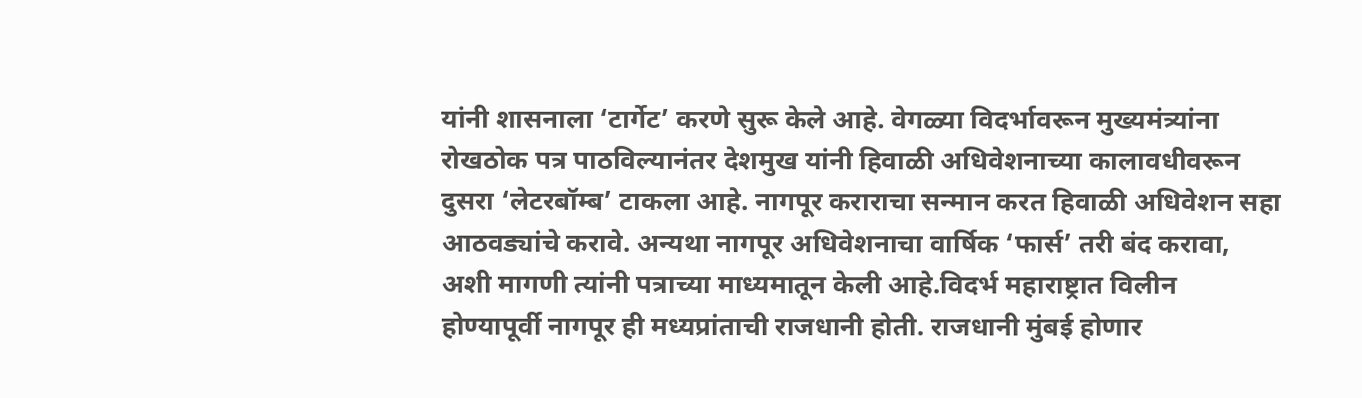यांनी शासनाला ‘टार्गेट’ करणे सुरू केले आहे. वेगळ्या विदर्भावरून मुख्यमंत्र्यांना रोखठोक पत्र पाठविल्यानंतर देशमुख यांनी हिवाळी अधिवेशनाच्या कालावधीवरून दुसरा ‘लेटरबॉम्ब’ टाकला आहे. नागपूर कराराचा सन्मान करत हिवाळी अधिवेशन सहा आठवड्यांचे करावे. अन्यथा नागपूर अधिवेशनाचा वार्षिक ‘फार्स’ तरी बंद करावा, अशी मागणी त्यांनी पत्राच्या माध्यमातून केली आहे.विदर्भ महाराष्ट्रात विलीन होण्यापूर्वी नागपूर ही मध्यप्रांताची राजधानी होती. राजधानी मुंबई होणार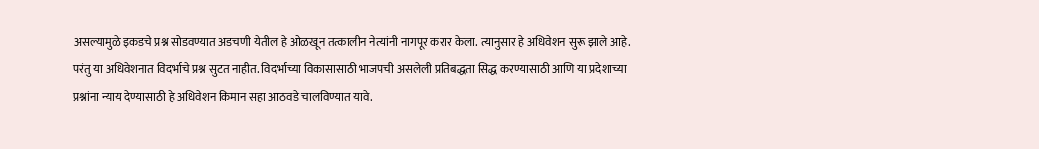असल्यामुळे इकडचे प्रश्न सोडवण्यात अडचणी येतील हे ओळखून तत्कालीन नेत्यांनी नागपूर करार केला. त्यानुसार हे अधिवेशन सुरू झाले आहे. परंतु या अधिवेशनात विदर्भाचे प्रश्न सुटत नाहीत. विदर्भाच्या विकासासाठी भाजपची असलेली प्रतिबद्धता सिद्ध करण्यासाठी आणि या प्रदेशाच्या प्रश्नांना न्याय देण्यासाठी हे अधिवेशन किमान सहा आठवडे चालविण्यात यावे.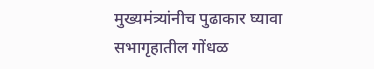मुख्यमंत्र्यांनीच पुढाकार घ्यावा
सभागृहातील गोंधळ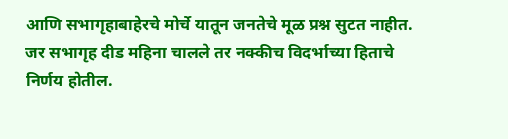आणि सभागृहाबाहेरचे मोर्चे यातून जनतेचे मूळ प्रश्न सुटत नाहीत. जर सभागृह दीड महिना चालले तर नक्कीच विदर्भाच्या हिताचे निर्णय होतील.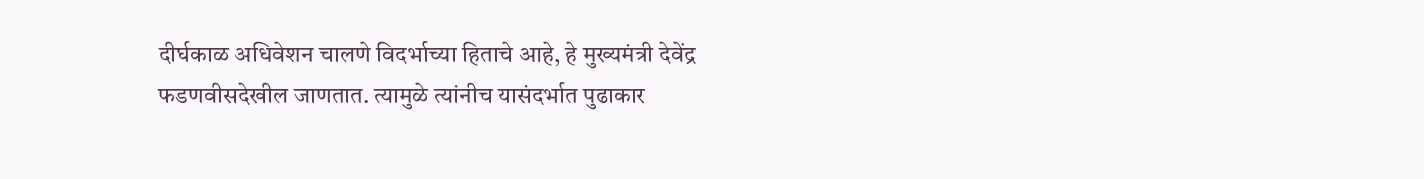दीर्घकाळ अधिवेशन चालणे विदर्भाच्या हिताचे आहे, हे मुख्यमंत्री देवेंद्र फडणवीसदेखील जाणतात. त्यामुळे त्यांनीच यासंदर्भात पुढाकार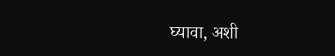घ्यावा, अशी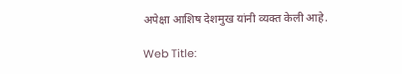अपेक्षा आशिष देशमुख यांनी व्यक्त केली आहे.

Web Title: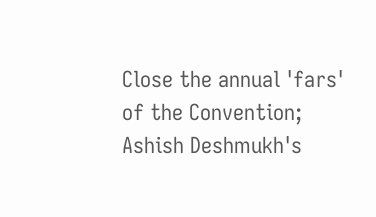Close the annual 'fars' of the Convention; Ashish Deshmukh's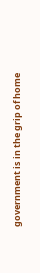government is in the grip of home